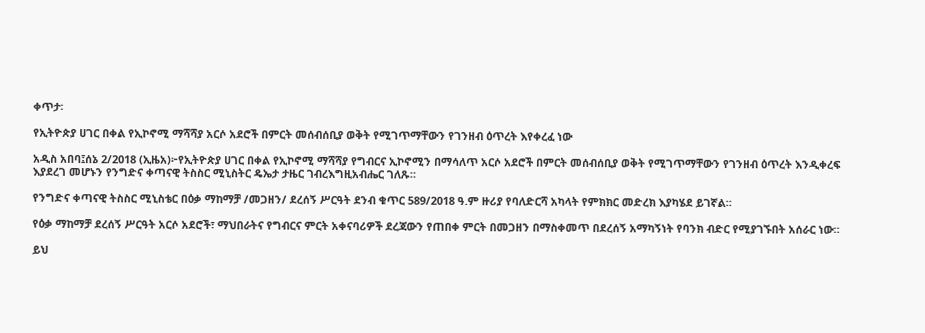ቀጥታ፡

የኢትዮጵያ ሀገር በቀል የኢኮኖሚ ማሻሻያ አርሶ አደሮች በምርት መሰብሰቢያ ወቅት የሚገጥማቸውን የገንዘብ ዕጥረት እየቀረፈ ነው

አዲስ አበባ፤ሰኔ 2/2018 (ኢዜአ)፦የኢትዮጵያ ሀገር በቀል የኢኮኖሚ ማሻሻያ የግብርና ኢኮኖሚን በማሳለጥ አርሶ አደሮች በምርት መሰብሰቢያ ወቅት የሚገጥማቸውን የገንዘብ ዕጥረት እንዲቀረፍ እያደረገ መሆኑን የንግድና ቀጣናዊ ትስስር ሚኒስትር ዴኤታ ታዜር ገብረእግዚአብሔር ገለጹ።

የንግድና ቀጣናዊ ትስስር ሚኒስቴር በዕቃ ማከማቻ /መጋዘን/ ደረሰኝ ሥርዓት ደንብ ቁጥር 589/2018 ዓ.ም ዙሪያ የባለድርሻ አካላት የምክክር መድረክ እያካሄደ ይገኛል።

የዕቃ ማከማቻ ደረሰኝ ሥርዓት አርሶ አደሮች፣ ማህበራትና የግብርና ምርት አቀናባሪዎች ደረጃውን የጠበቀ ምርት በመጋዘን በማስቀመጥ በደረሰኝ አማካኝነት የባንክ ብድር የሚያገኙበት አሰራር ነው።

ይህ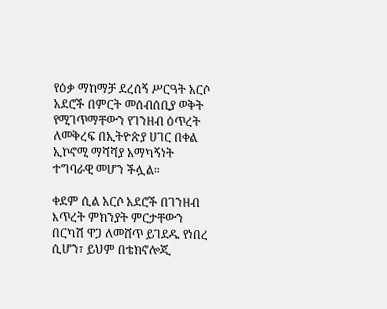የዕቃ ማከማቻ ደረሰኝ ሥርዓት አርሶ አደሮች በምርት መሰብሰቢያ ወቅት የሚገጥማቸውን የገንዘብ ዕጥረት ለመቅረፍ በኢትዮጵያ ሀገር በቀል ኢኮኖሚ ማሻሻያ አማካኝነት ተግባራዊ መሆን ችሏል።

ቀደም ሲል አርሶ አደሮች በገንዘብ እጥረት ምክንያት ምርታቸውን በርካሽ ዋጋ ለመሸጥ ይገደዱ የነበረ ሲሆን፣ ይህም በቴክኖሎጂ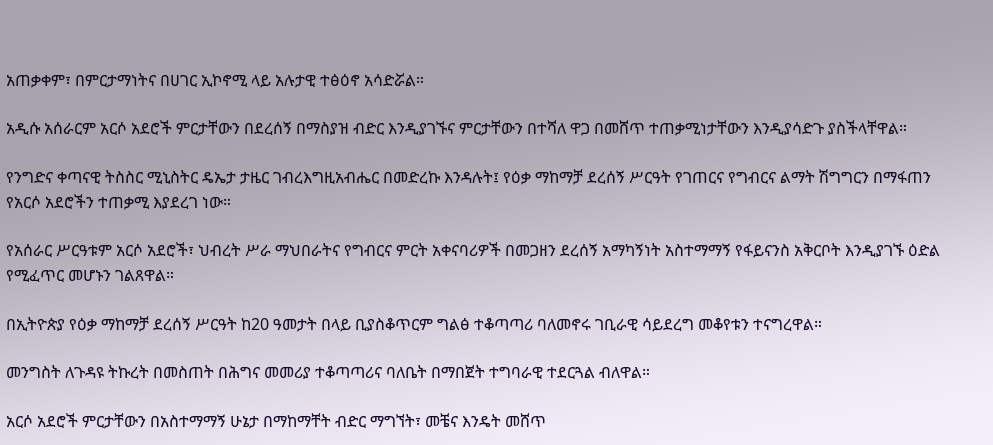አጠቃቀም፣ በምርታማነትና በሀገር ኢኮኖሚ ላይ አሉታዊ ተፅዕኖ አሳድሯል።

አዲሱ አሰራርም አርሶ አደሮች ምርታቸውን በደረሰኝ በማስያዝ ብድር እንዲያገኙና ምርታቸውን በተሻለ ዋጋ በመሸጥ ተጠቃሚነታቸውን እንዲያሳድጉ ያስችላቸዋል።

የንግድና ቀጣናዊ ትስስር ሚኒስትር ዴኤታ ታዜር ገብረእግዚአብሔር በመድረኩ እንዳሉት፤ የዕቃ ማከማቻ ደረሰኝ ሥርዓት የገጠርና የግብርና ልማት ሽግግርን በማፋጠን የአርሶ አደሮችን ተጠቃሚ እያደረገ ነው።

የአሰራር ሥርዓቱም አርሶ አደሮች፣ ህብረት ሥራ ማህበራትና የግብርና ምርት አቀናባሪዎች በመጋዘን ደረሰኝ አማካኝነት አስተማማኝ የፋይናንስ አቅርቦት እንዲያገኙ ዕድል የሚፈጥር መሆኑን ገልጸዋል።

በኢትዮጵያ የዕቃ ማከማቻ ደረሰኝ ሥርዓት ከ20 ዓመታት በላይ ቢያስቆጥርም ግልፅ ተቆጣጣሪ ባለመኖሩ ገቢራዊ ሳይደረግ መቆየቱን ተናግረዋል።

መንግስት ለጉዳዩ ትኩረት በመስጠት በሕግና መመሪያ ተቆጣጣሪና ባለቤት በማበጀት ተግባራዊ ተደርጓል ብለዋል።

አርሶ አደሮች ምርታቸውን በአስተማማኝ ሁኔታ በማከማቸት ብድር ማግኘት፣ መቼና እንዴት መሸጥ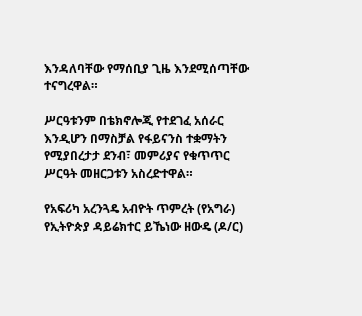እንዳለባቸው የማሰቢያ ጊዜ እንደሚሰጣቸው ተናግረዋል።

ሥርዓቱንም በቴክኖሎጂ የተደገፈ አሰራር እንዲሆን በማስቻል የፋይናንስ ተቋማትን የሚያበረታታ ደንብ፣ መምሪያና የቁጥጥር ሥርዓት መዘርጋቱን አስረድተዋል።

የአፍሪካ አረንጓዴ አብዮት ጥምረት (የአግራ) የኢትዮጵያ ዳይሬክተር ይኼነው ዘውዴ (ዶ/ር)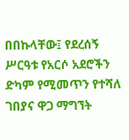በበኩላቸው፤ የደረሰኝ ሥርዓቱ የአርሶ አደሮችን ድካም የሚመጥን የተሻለ ገበያና ዋጋ ማግኘት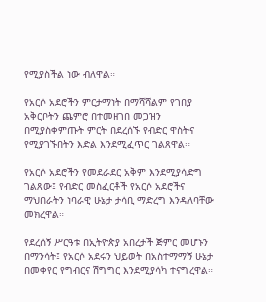የሚያስችል ነው ብለዋል።

የአርሶ አደሮችን ምርታማነት በማሻሻልም የገበያ አቅርቦትን ጨምሮ በተመዘገበ መጋዝን በሚያስቀምጡት ምርት በደረሰኙ የብድር ዋስትና የሚያገኙበትን እድል እንደሚፈጥር ገልጸዋል።

የአርሶ አደሮችን የመደራደር አቅም እንደሚያሳድግ ገልጸው፤ የብድር መስፈርቶች የአርሶ አደሮችና ማህበራትን ነባራዊ ሁኔታ ታሳቢ ማድረግ እንዳለባቸው መክረዋል።

የደረሰኝ ሥርዓቱ በኢትዮጵያ አበረታች ጅምር መሆኑን በማንሳት፤ የአርሶ አደሩን ህይወት በአስተማማኝ ሁኔታ በመቀየር የግብርና ሽግግር እንደሚያሳካ ተናግረዋል።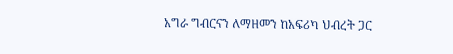አግራ ግብርናን ለማዘመን ከአፍሪካ ህብረት ጋር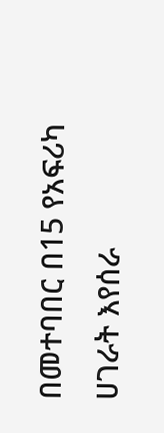በመተባበር በ15 የአፍሪካ ሀገራት እየሰራ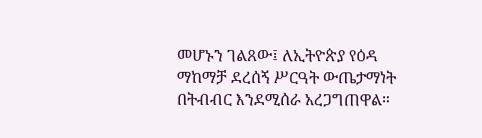መሆኑን ገልጸው፤ ለኢትዮጵያ የዕዳ ማከማቻ ደረሰኝ ሥርዓት ውጤታማነት በትብብር እንደሚሰራ አረጋግጠዋል።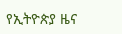የኢትዮጵያ ዜና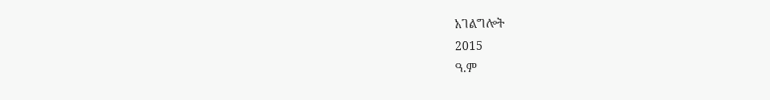አገልግሎት
2015
ዓ.ም